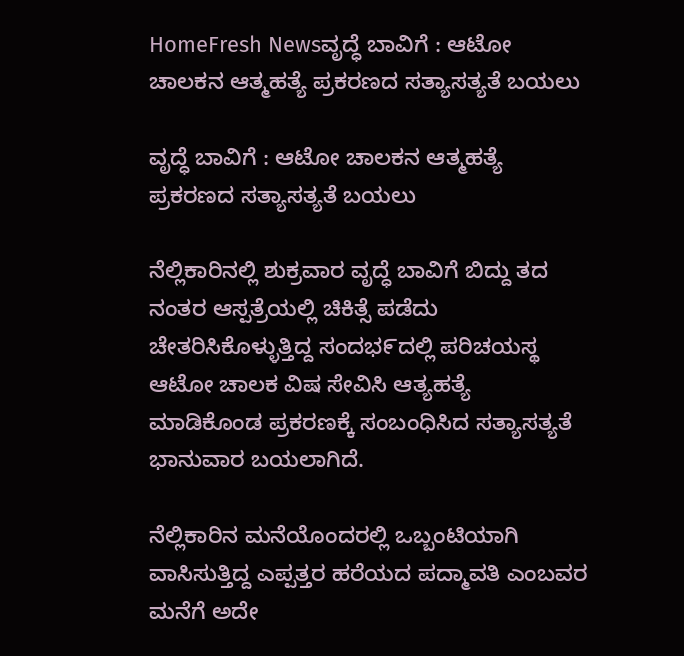HomeFresh Newsವೃದ್ಧೆ ಬಾವಿಗೆ : ಆಟೋ ಚಾಲಕನ ಆತ್ಮಹತ್ಯೆ ಪ್ರಕರಣದ ಸತ್ಯಾಸತ್ಯತೆ ಬಯಲು

ವೃದ್ಧೆ ಬಾವಿಗೆ : ಆಟೋ ಚಾಲಕನ ಆತ್ಮಹತ್ಯೆ ಪ್ರಕರಣದ ಸತ್ಯಾಸತ್ಯತೆ ಬಯಲು

ನೆಲ್ಲಿಕಾರಿನಲ್ಲಿ ಶುಕ್ರವಾರ ವೃದ್ಧೆ ಬಾವಿಗೆ ಬಿದ್ದು ತದ ನಂತರ ಆಸ್ಪತ್ರೆಯಲ್ಲಿ ಚಿಕಿತ್ಸೆ ಪಡೆದು ಚೇತರಿಸಿಕೊಳ್ಳುತ್ತಿದ್ದ ಸಂದಭ೯ದಲ್ಲಿ ಪರಿಚಯಸ್ಥ ಆಟೋ ಚಾಲಕ ವಿಷ ಸೇವಿಸಿ ಆತ್ಯಹತ್ಯೆ ಮಾಡಿಕೊಂಡ ಪ್ರಕರಣಕ್ಕೆ ಸಂಬಂಧಿಸಿದ ಸತ್ಯಾಸತ್ಯತೆ ಭಾನುವಾರ ಬಯಲಾಗಿದೆ.

ನೆಲ್ಲಿಕಾರಿನ ಮನೆಯೊಂದರಲ್ಲಿ ಒಬ್ಬಂಟಿಯಾಗಿ ವಾಸಿಸುತ್ತಿದ್ದ ಎಪ್ಪತ್ತರ ಹರೆಯದ ಪದ್ಮಾವತಿ ಎಂಬವರ ಮನೆಗೆ ಅದೇ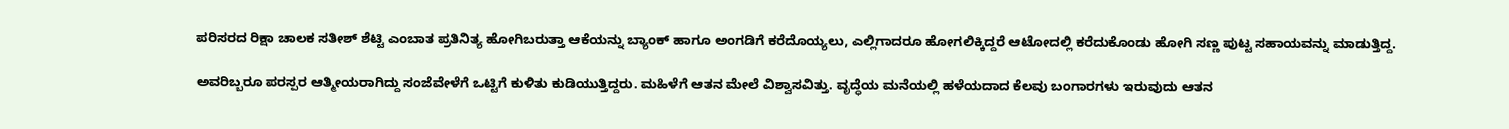ಪರಿಸರದ ರಿಕ್ಷಾ ಚಾಲಕ ಸತೀಶ್ ಶೆಟ್ಟಿ ಎಂಬಾತ ಪ್ರತಿನಿತ್ಯ ಹೋಗಿಬರುತ್ತಾ ಆಕೆಯನ್ನು ಬ್ಯಾಂಕ್ ಹಾಗೂ ಅಂಗಡಿಗೆ ಕರೆದೊಯ್ಯಲು, ಎಲ್ಲಿಗಾದರೂ ಹೋಗಲಿಕ್ಕಿದ್ದರೆ ಆಟೋದಲ್ಲಿ ಕರೆದುಕೊಂಡು ಹೋಗಿ ಸಣ್ಣ ಪುಟ್ಟ ಸಹಾಯವನ್ನು ಮಾಡುತ್ತಿದ್ದ.

ಅವರಿಬ್ಬರೂ ಪರಸ್ಪರ ಆತ್ಮೀಯರಾಗಿದ್ದು ಸಂಜೆವೇಳೆಗೆ ಒಟ್ಟಿಗೆ ಕುಳಿತು ಕುಡಿಯುತ್ತಿದ್ದರು. ಮಹಿಳೆಗೆ ಆತನ ಮೇಲೆ ವಿಶ್ವಾಸವಿತ್ತು. ವೃದ್ಧೆಯ ಮನೆಯಲ್ಲಿ ಹಳೆಯದಾದ ಕೆಲವು ಬಂಗಾರಗಳು ಇರುವುದು ಆತನ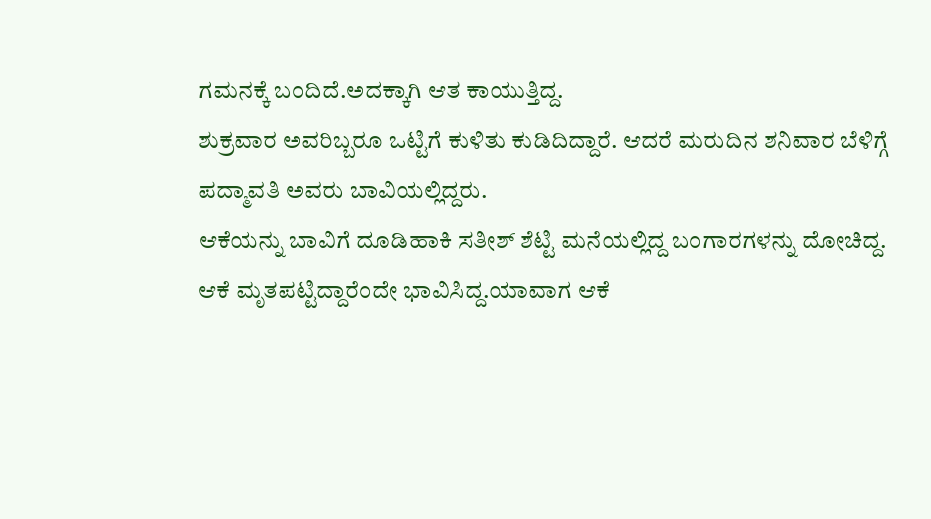ಗಮನಕ್ಕೆ ಬಂದಿದೆ.ಅದಕ್ಕಾಗಿ ಆತ ಕಾಯುತ್ತಿದ್ದ.
ಶುಕ್ರವಾರ ಅವರಿಬ್ಬರೂ ಒಟ್ಟಿಗೆ ಕುಳಿತು ಕುಡಿದಿದ್ದಾರೆ. ಆದರೆ ಮರುದಿನ ಶನಿವಾರ ಬೆಳಿಗ್ಗೆ ಪದ್ಮಾವತಿ ಅವರು ಬಾವಿಯಲ್ಲಿದ್ದರು.
ಆಕೆಯನ್ನು ಬಾವಿಗೆ ದೂಡಿಹಾಕಿ ಸತೀಶ್ ಶೆಟ್ಟಿ ಮನೆಯಲ್ಲಿದ್ದ ಬಂಗಾರಗಳನ್ನು ದೋಚಿದ್ದ. ಆಕೆ ಮೃತಪಟ್ಟಿದ್ದಾರೆಂದೇ ಭಾವಿಸಿದ್ದ.ಯಾವಾಗ ಆಕೆ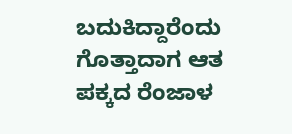ಬದುಕಿದ್ದಾರೆಂದು ಗೊತ್ತಾದಾಗ ಆತ ಪಕ್ಕದ ರೆಂಜಾಳ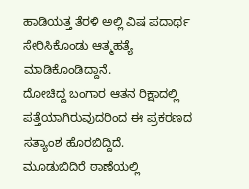ಹಾಡಿಯತ್ತ ತೆರಳಿ ಅಲ್ಲಿ ವಿಷ ಪದಾರ್ಥ ಸೇರಿಸಿಕೊಂಡು ಆತ್ಮಹತ್ಯೆ ಮಾಡಿಕೊಂಡಿದ್ದಾನೆ.
ದೋಚಿದ್ದ ಬಂಗಾರ ಆತನ ರಿಕ್ಷಾದಲ್ಲಿ ಪತ್ತೆಯಾಗಿರುವುದರಿಂದ ಈ ಪ್ರಕರಣದ ಸತ್ಯಾಂಶ ಹೊರಬಿದ್ದಿದೆ.
ಮೂಡುಬಿದಿರೆ ಠಾಣೆಯಲ್ಲಿ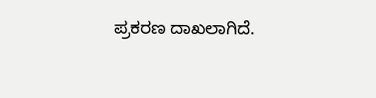ಪ್ರಕರಣ ದಾಖಲಾಗಿದೆ.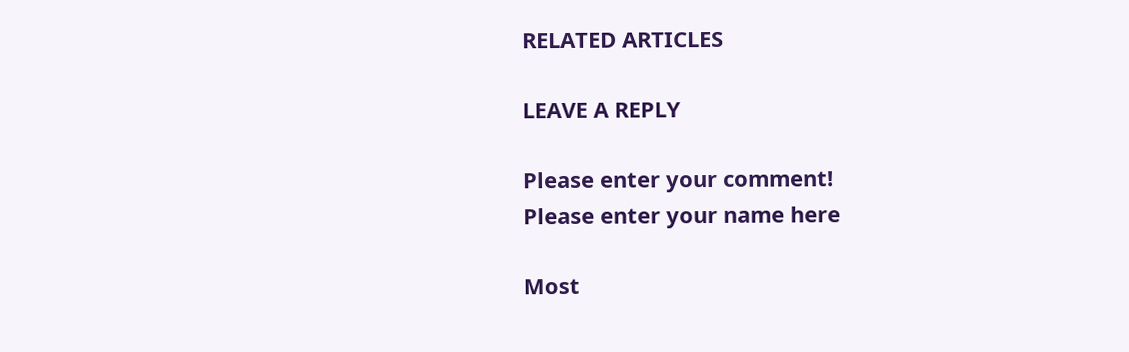RELATED ARTICLES

LEAVE A REPLY

Please enter your comment!
Please enter your name here

Most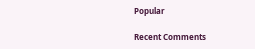Popular

Recent Comments